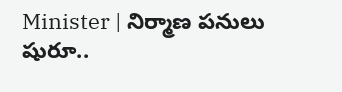Minister | నిర్మాణ పనులు షురూ..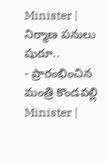Minister | నిర్మాణ పనులు షురూ..
- ప్రారంభించిన మంత్రి కొండపల్లి
Minister |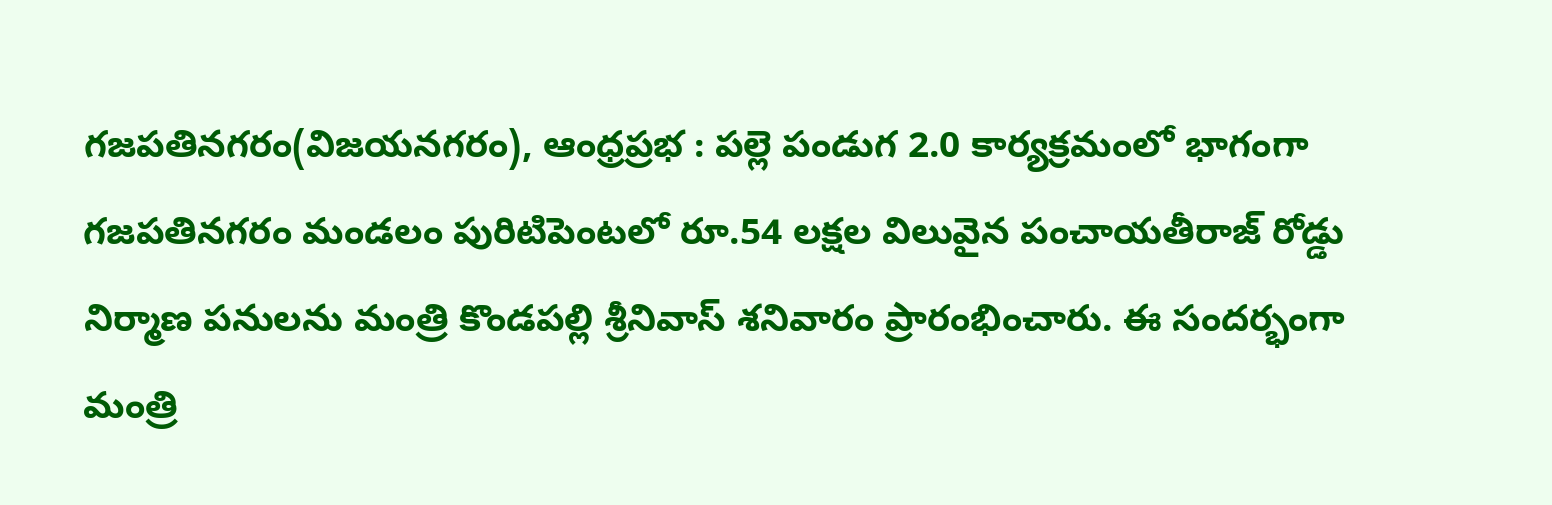గజపతినగరం(విజయనగరం), ఆంధ్రప్రభ : పల్లె పండుగ 2.0 కార్యక్రమంలో భాగంగా గజపతినగరం మండలం పురిటిపెంటలో రూ.54 లక్షల విలువైన పంచాయతీరాజ్ రోడ్డు నిర్మాణ పనులను మంత్రి కొండపల్లి శ్రీనివాస్ శనివారం ప్రారంభించారు. ఈ సందర్భంగా మంత్రి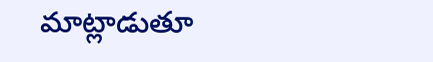మాట్లాడుతూ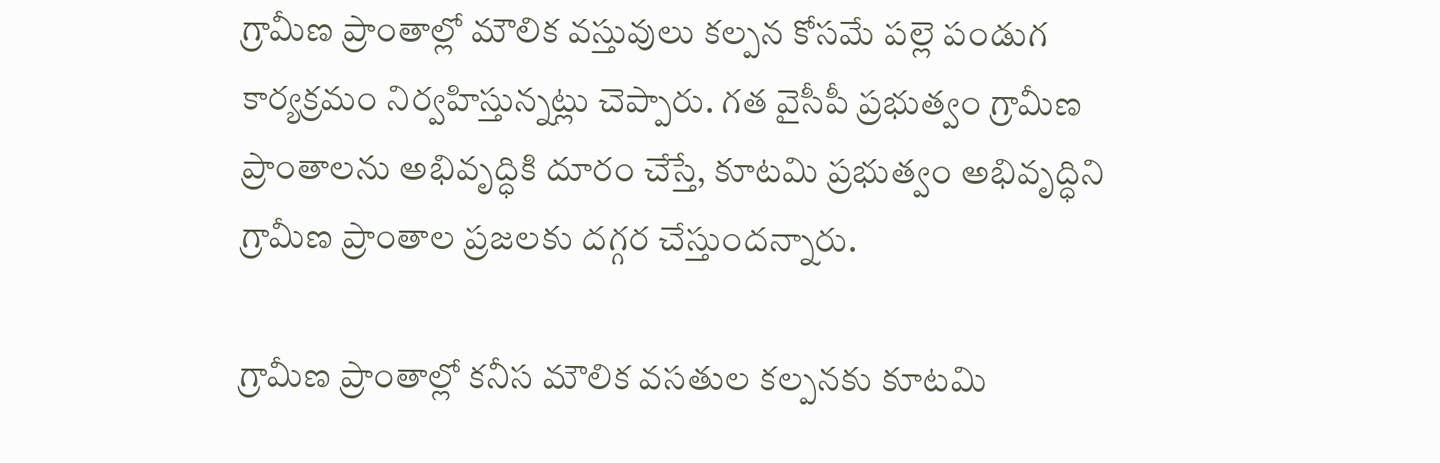గ్రామీణ ప్రాంతాల్లో మౌలిక వస్తువులు కల్పన కోసమే పల్లె పండుగ కార్యక్రమం నిర్వహిస్తున్నట్లు చెప్పారు. గత వైసీపీ ప్రభుత్వం గ్రామీణ ప్రాంతాలను అభివృద్ధికి దూరం చేస్తే, కూటమి ప్రభుత్వం అభివృద్ధిని గ్రామీణ ప్రాంతాల ప్రజలకు దగ్గర చేస్తుందన్నారు.

గ్రామీణ ప్రాంతాల్లో కనీస మౌలిక వసతుల కల్పనకు కూటమి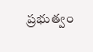ప్రభుత్వం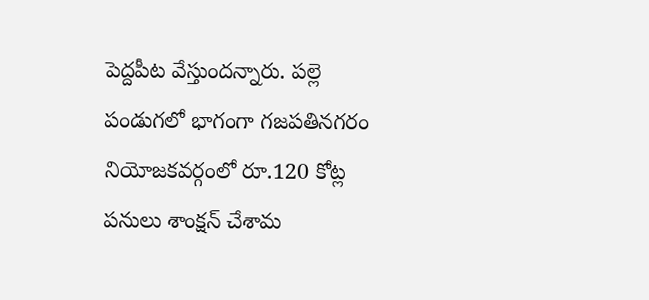పెద్దపీట వేస్తుందన్నారు. పల్లె పండుగలో భాగంగా గజపతినగరం నియోజకవర్గంలో రూ.120 కోట్ల పనులు శాంక్షన్ చేశామ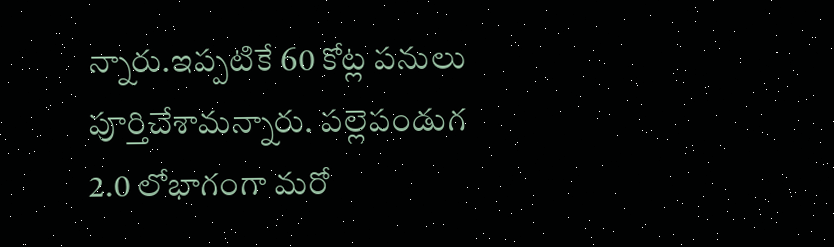న్నారు.ఇప్పటికే 60 కోట్ల పనులు పూర్తిచేశామన్నారు. పల్లెపండుగ 2.0 లోభాగంగా మరో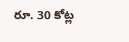రూ. 30 కోట్ల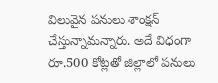విలువైన పనులు శాంక్షన్ చేస్తున్నామన్నారు. అదే విధంగా రూ.500 కోట్లతో జిల్లాలో పనులు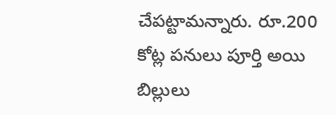చేపట్టామన్నారు. రూ.200 కోట్ల పనులు పూర్తి అయి బిల్లులు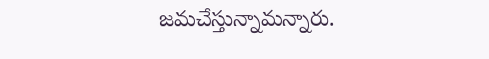జమచేస్తున్నామన్నారు.